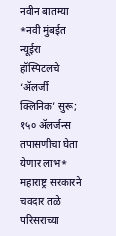नवीन बातम्या
*नवी मुंबईत न्यूईरा हॉस्पिटलचे ‘ॲलर्जी क्लिनिक’ सुरू; १५० ॲलर्जन्स तपासणीचा घेता येणार लाभ*
महाराष्ट्र सरकारने चवदार तळे परिसराच्या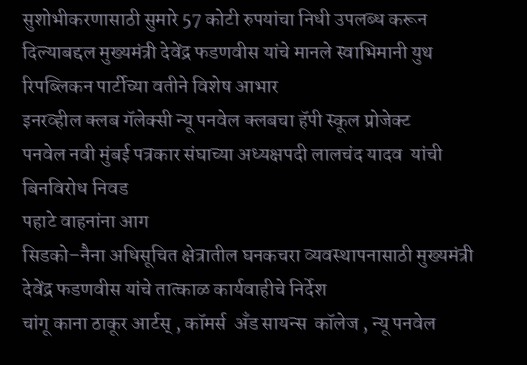सुशोभीकरणासाठी सुमारे 57 कोटी रुपयांचा निधी उपलब्ध करून दिल्याबद्दल मुख्यमंत्री देवेंद्र फडणवीस यांचे मानले स्वाभिमानी युथ रिपब्लिकन पार्टीच्या वतीने विशेष आभार
इनरव्हील क्लब गॅलेक्सी न्यू पनवेल क्लबचा हॅपी स्कूल प्रोजेक्ट
पनवेल नवी मुंबई पत्रकार संघाच्या अध्यक्षपदी लालचंद यादव  यांची बिनविरोध निवड
पहाटे वाहनांना आग
सिडको–नैना अधिसूचित क्षेत्रातील घनकचरा व्यवस्थापनासाठी मुख्यमंत्री देवेंद्र फडणवीस यांचे तात्काळ कार्यवाहीचे निर्देश
चांगू काना ठाकूर आर्टस् , कॉमर्स  अँड सायन्स  कॉलेज , न्यू पनवेल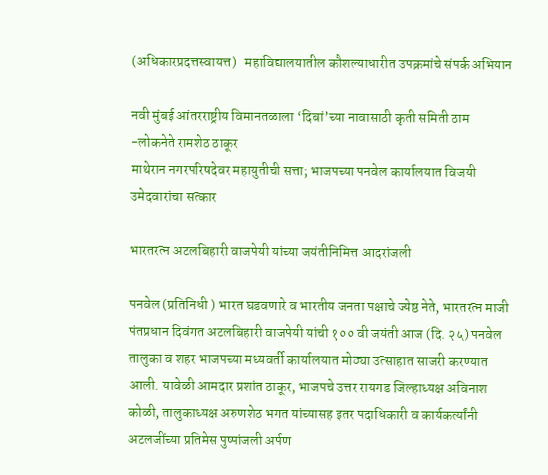(अधिकारप्रदत्तस्वायत्त)   महाविद्यालयातील कौशल्याधारीत उपक्रमांचे संपर्क अभियान

नवी मुंबई आंतरराष्ट्रीय विमानतळाला ‘दिबां’च्या नावासाठी कृती समिती ठाम -लोकनेते रामशेठ ठाकूर
माथेरान नगरपरिषदेवर महायुतीची सत्ता; भाजपच्या पनवेल कार्यालयात विजयी उमेदवारांचा सत्कार

भारतरत्न अटलबिहारी वाजपेयी यांच्या जयंतीनिमित्त आदरांजली

पनवेल (प्रतिनिधी ) भारत घडवणारे व भारतीय जनता पक्षाचे ज्येष्ठ नेते, भारतरत्न माजी पंतप्रधान दिवंगत अटलबिहारी वाजपेयी यांची १०० वी जयंती आज (दि. २५) पनवेल तालुका व शहर भाजपच्या मध्यवर्ती कार्यालयात मोठ्या उत्साहात साजरी करण्यात आली. यावेळी आमदार प्रशांत ठाकूर, भाजपचे उत्तर रायगड जिल्हाध्यक्ष अविनाश कोळी, तालुकाध्यक्ष अरुणशेठ भगत यांच्यासह इतर पदाधिकारी व कार्यकर्त्यांनी अटलजींच्या प्रतिमेस पुष्पांजली अर्पण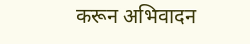करून अभिवादन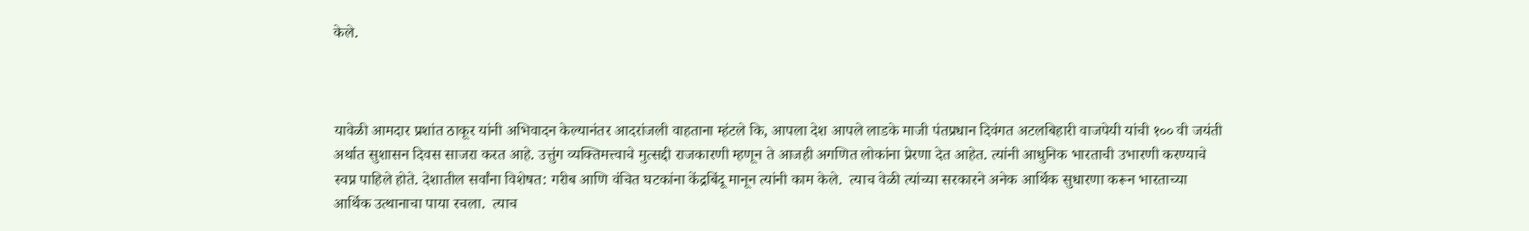केले.



यावेळी आमदार प्रशांत ठाकूर यांनी अभिवादन केल्यानंतर आदरांजली वाहताना म्हंटले कि, आपला देश आपले लाडके माजी पंतप्रधान दिवंगत अटलबिहारी वाजपेयी यांची १०० वी जयंती अर्थात सुशासन दिवस साजरा करत आहे. उत्तुंग व्यक्तिमत्त्वाचे मुत्सद्दी राजकारणी म्हणून ते आजही अगणित लोकांना प्रेरणा देत आहेत. त्यांनी आधुनिक भारताची उभारणी करण्याचे स्वप्न पाहिले होते. देशातील सर्वांना विशेषत: गरीब आणि वंचित घटकांना केंद्रबिंदू मानून त्यांनी काम केले.  त्याच वेळी त्यांच्या सरकारने अनेक आर्थिक सुधारणा करून भारताच्या आर्थिक उत्थानाचा पाया रचला.  त्याच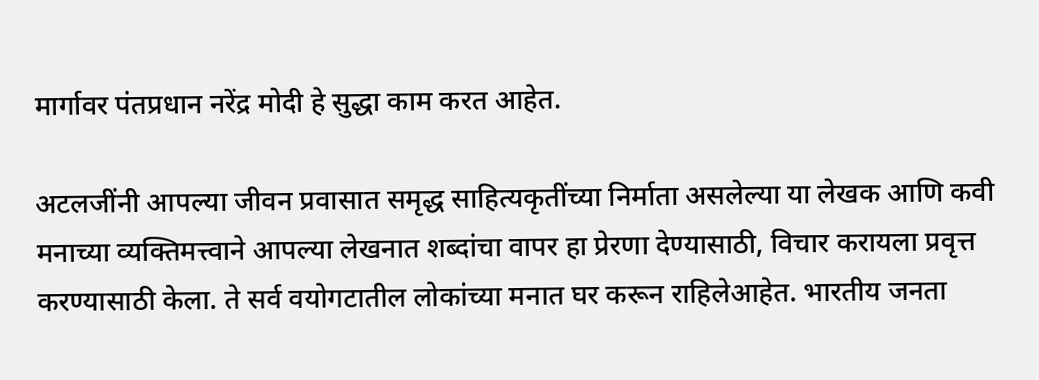मार्गावर पंतप्रधान नरेंद्र मोदी हे सुद्धा काम करत आहेत.

अटलजींनी आपल्या जीवन प्रवासात समृद्ध साहित्यकृतींच्या निर्माता असलेल्या या लेखक आणि कवी मनाच्या व्यक्तिमत्त्वाने आपल्या लेखनात शब्दांचा वापर हा प्रेरणा देण्यासाठी, विचार करायला प्रवृत्त करण्यासाठी केला. ते सर्व वयोगटातील लोकांच्या मनात घर करून राहिलेआहेत. भारतीय जनता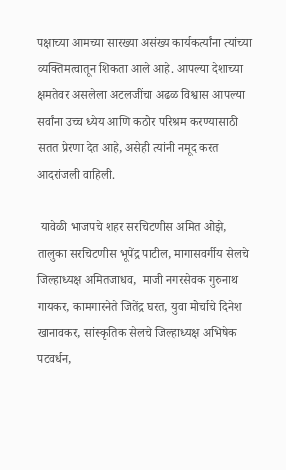पक्षाच्या आमच्या सारख्या असंख्य कार्यकर्त्यांना त्यांच्या व्यक्तिमत्वातून शिकता आले आहे. आपल्या देशाच्या क्षमतेवर असलेला अटलजींचा अढळ विश्वास आपल्या सर्वांना उच्च ध्येय आणि कठोर परिश्रम करण्यासाठी सतत प्रेरणा देत आहे, असेही त्यांनी नमूद करत आदरांजली वाहिली.

 यावेळी भाजपचे शहर सरचिटणीस अमित ओझे, तालुका सरचिटणीस भूपेंद्र पाटील, मागासवर्गीय सेलचे जिल्हाध्यक्ष अमितजाधव,  माजी नगरसेवक गुरुनाथ गायकर, कामगारनेते जितेंद्र घरत, युवा मोर्चाचे दिनेश खानावकर, सांस्कृतिक सेलचे जिल्हाध्यक्ष अभिषेक पटवर्धन,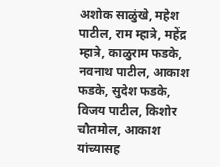अशोक साळुंखे, महेश पाटील, राम म्हात्रे, महेंद्र म्हात्रे, काळुराम फडके, नवनाथ पाटील, आकाश फडके, सुदेश फडके, विजय पाटील, किशोर चौतमोल, आकाश यांच्यासह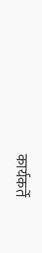कार्यकर्ते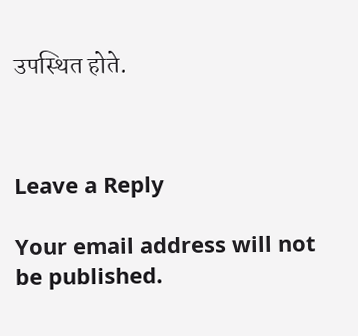उपस्थित होते.



Leave a Reply

Your email address will not be published.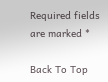Required fields are marked *

Back To Top